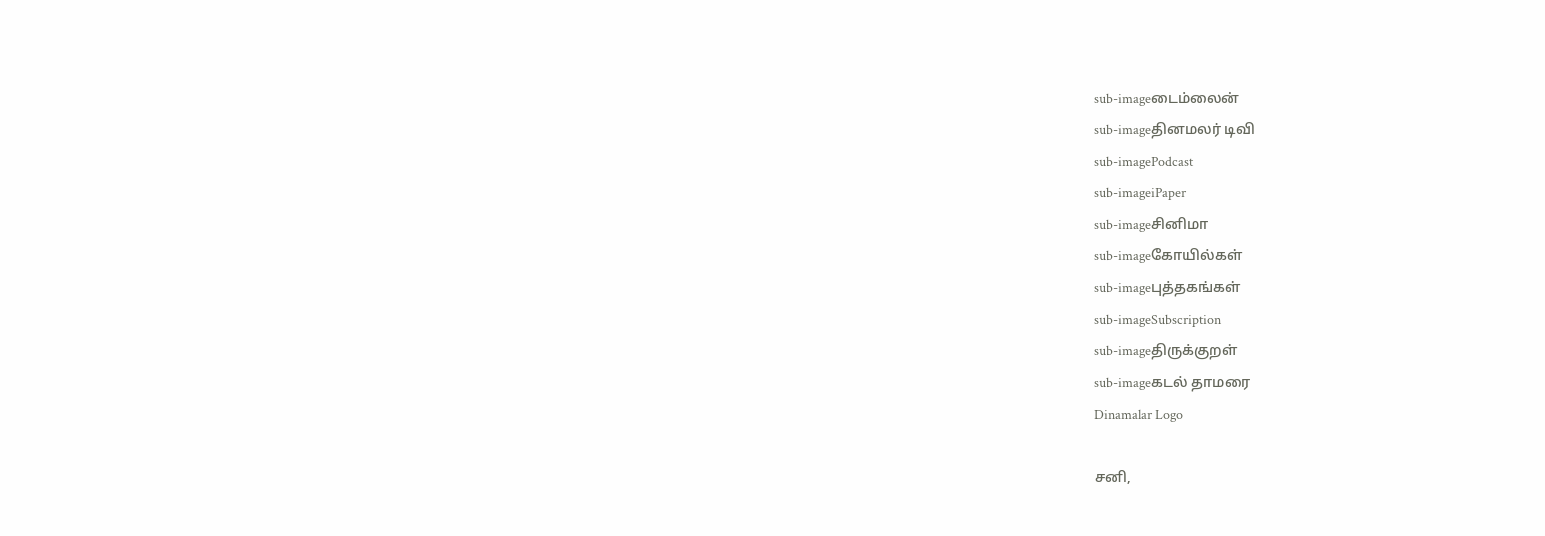sub-imageடைம்லைன்
sub-imageதினமலர் டிவி
sub-imagePodcast
sub-imageiPaper
sub-imageசினிமா
sub-imageகோயில்கள்
sub-imageபுத்தகங்கள்
sub-imageSubscription
sub-imageதிருக்குறள்
sub-imageகடல் தாமரை
Dinamalar Logo

சனி,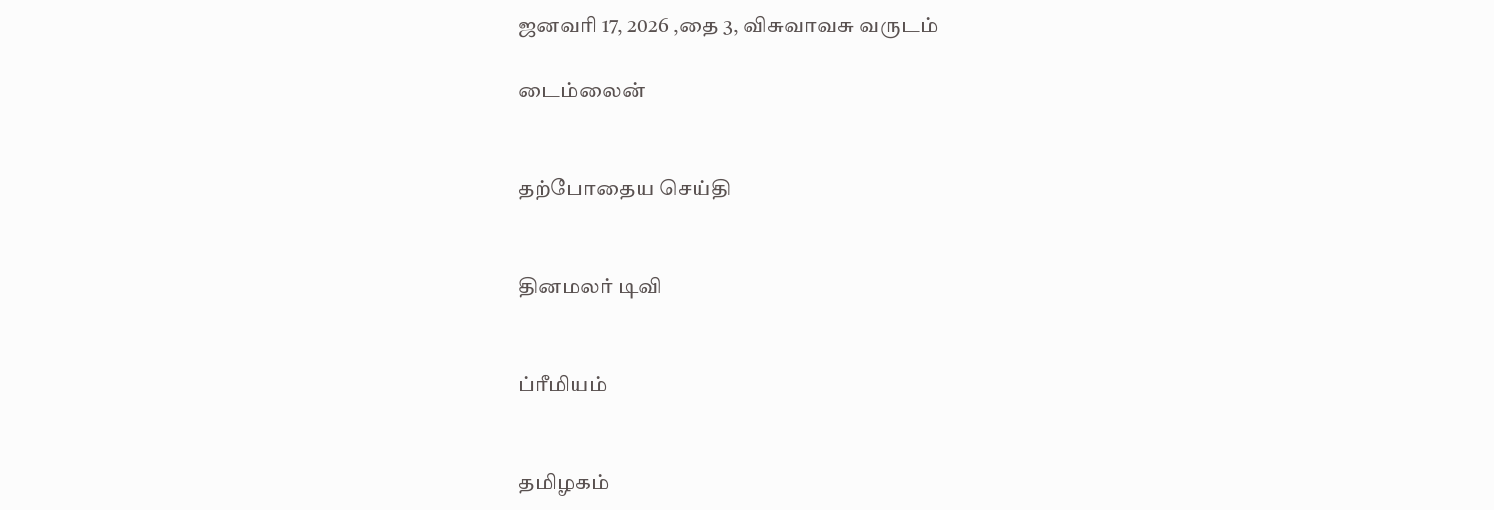ஜனவரி 17, 2026 ,தை 3, விசுவாவசு வருடம்

டைம்லைன்


தற்போதைய செய்தி


தினமலர் டிவி


ப்ரீமியம்


தமிழகம்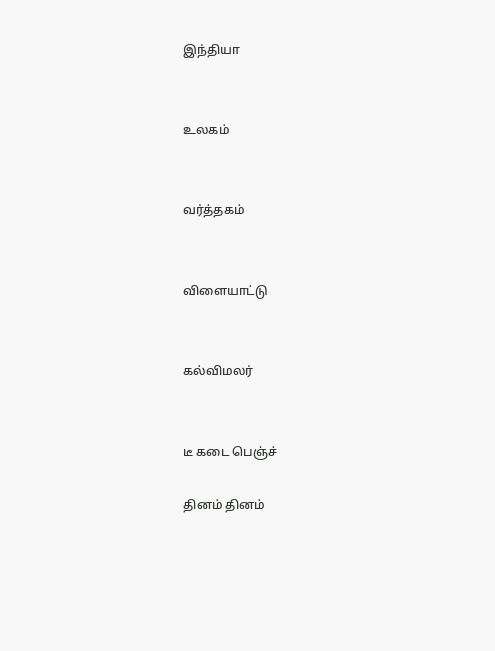இந்தியா


உலகம்


வர்த்தகம்


விளையாட்டு


கல்விமலர்


டீ கடை பெஞ்ச்

தினம் தினம்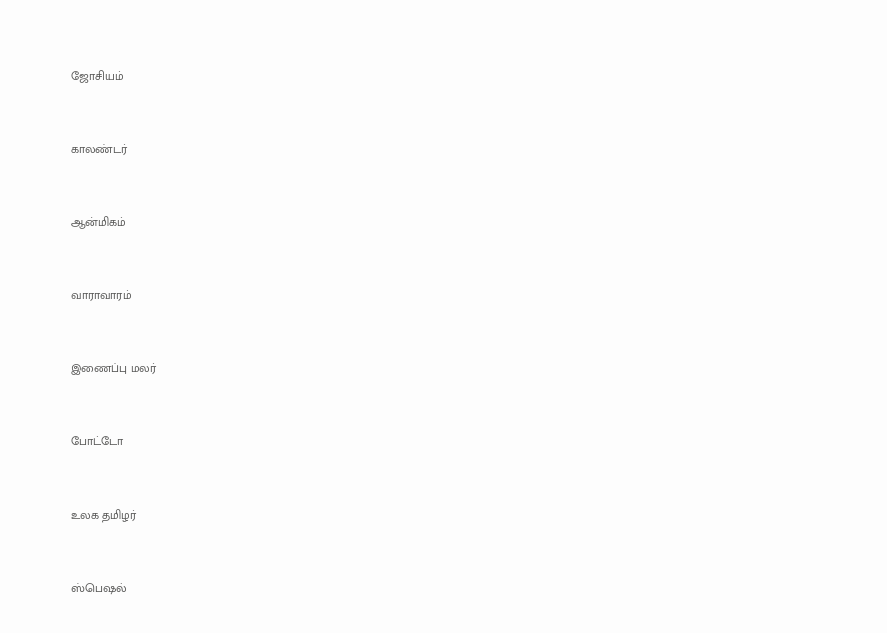ஜோசியம்


காலண்டர்


ஆன்மிகம்


வாராவாரம்


இணைப்பு மலர்


போட்டோ


உலக தமிழர்


ஸ்பெஷல்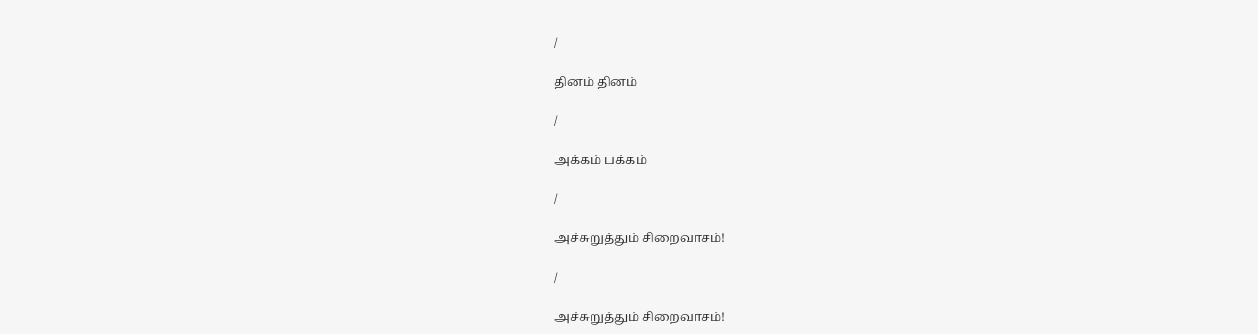/

தினம் தினம்

/

அக்கம் பக்கம்

/

அச்சுறுத்தும் சிறைவாசம்!

/

அச்சுறுத்தும் சிறைவாசம்!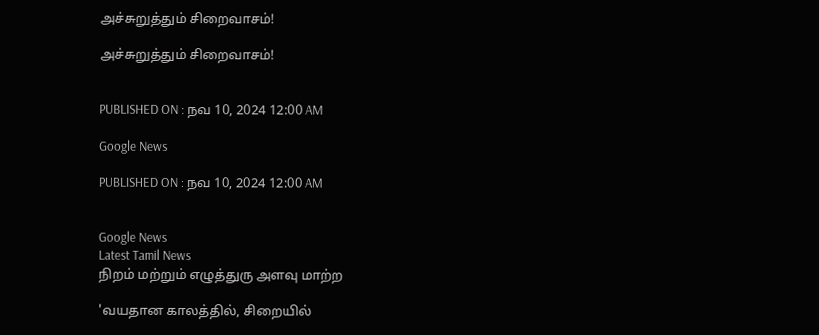அச்சுறுத்தும் சிறைவாசம்!

அச்சுறுத்தும் சிறைவாசம்!


PUBLISHED ON : நவ 10, 2024 12:00 AM

Google News

PUBLISHED ON : நவ 10, 2024 12:00 AM


Google News
Latest Tamil News
நிறம் மற்றும் எழுத்துரு அளவு மாற்ற

'வயதான காலத்தில், சிறையில்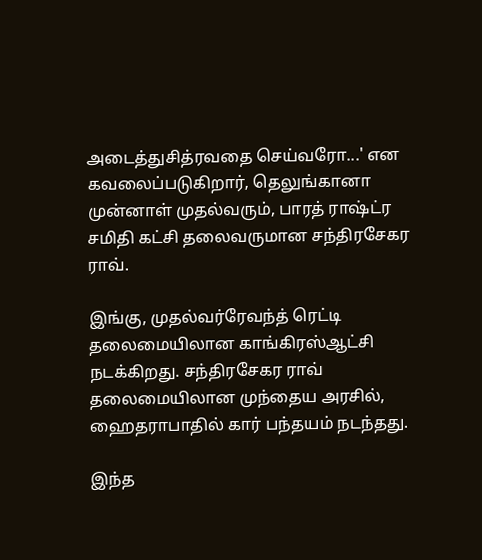அடைத்துசித்ரவதை செய்வரோ...' என கவலைப்படுகிறார், தெலுங்கானா முன்னாள் முதல்வரும், பாரத் ராஷ்ட்ர சமிதி கட்சி தலைவருமான சந்திரசேகர ராவ்.

இங்கு, முதல்வர்ரேவந்த் ரெட்டி தலைமையிலான காங்கிரஸ்ஆட்சி நடக்கிறது. சந்திரசேகர ராவ் தலைமையிலான முந்தைய அரசில், ஹைதராபாதில் கார் பந்தயம் நடந்தது.

இந்த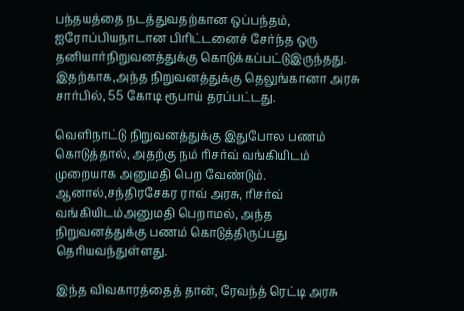பந்தயத்தை நடத்துவதற்கான ஒப்பந்தம், ஐரோப்பியநாடான பிரிட்டனைச் சேர்ந்த ஒரு தனியார்நிறுவனத்துக்கு கொடுக்கப்பட்டுஇருந்தது. இதற்காக,அந்த நிறுவனத்துக்கு தெலுங்கானா அரசு சார்பில், 55 கோடி ரூபாய் தரப்பட்டது.

வெளிநாட்டு நிறுவனத்துக்கு இதுபோல பணம் கொடுத்தால், அதற்கு நம் ரிசர்வ் வங்கியிடம் முறையாக அனுமதி பெற வேண்டும். ஆனால்,சந்திரசேகர ராவ் அரசு, ரிசர்வ் வங்கியிடம்அனுமதி பெறாமல், அந்த நிறுவனத்துக்கு பணம் கொடுத்திருப்பது தெரியவந்துள்ளது.

இந்த விவகாரத்தைத் தான், ரேவந்த் ரெட்டி அரசு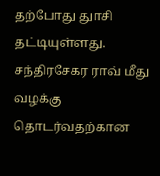தற்போது துாசி தட்டியுள்ளது. சந்திரசேகர ராவ் மீது வழக்கு தொடர்வதற்கான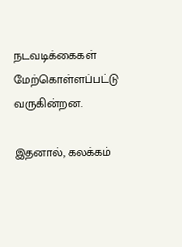நடவடிக்கைகள் மேற்கொள்ளப்பட்டு வருகின்றன.

இதனால், கலக்கம்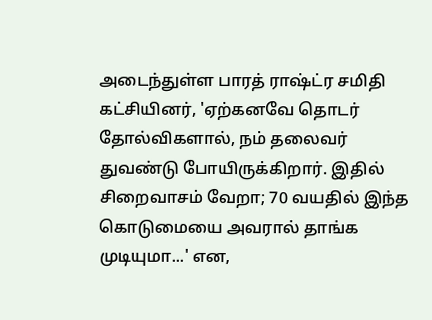அடைந்துள்ள பாரத் ராஷ்ட்ர சமிதி கட்சியினர், 'ஏற்கனவே தொடர் தோல்விகளால், நம் தலைவர் துவண்டு போயிருக்கிறார். இதில் சிறைவாசம் வேறா; 70 வயதில் இந்த கொடுமையை அவரால் தாங்க முடியுமா...' என,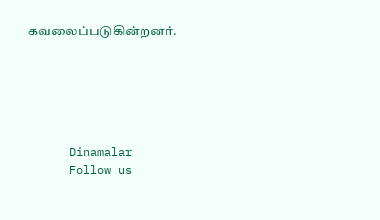கவலைப்படுகின்றனர்.






      Dinamalar
      Follow us